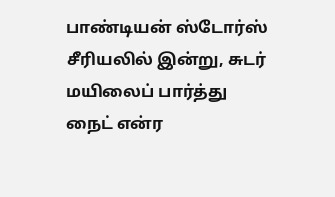பாண்டியன் ஸ்டோர்ஸ் சீரியலில் இன்று, சுடர் மயிலைப் பார்த்து நைட் என்ர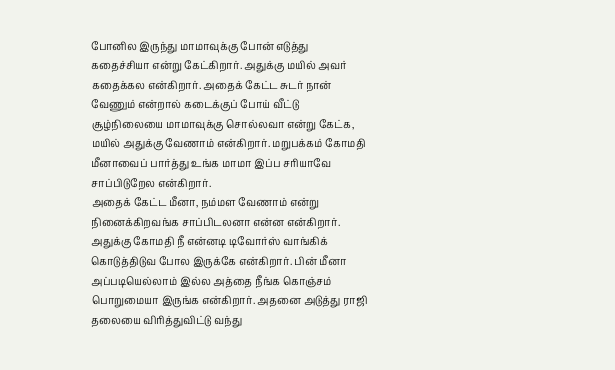போனில இருந்து மாமாவுக்கு போன் எடுத்து கதைச்சியா என்று கேட்கிறார். அதுக்கு மயில் அவர் கதைக்கல என்கிறார். அதைக் கேட்ட சுடர் நான் வேணும் என்றால் கடைக்குப் போய் வீட்டு சூழ்நிலையை மாமாவுக்கு சொல்லவா என்று கேட்க, மயில் அதுக்கு வேணாம் என்கிறார். மறுபக்கம் கோமதி மீனாவைப் பார்த்து உங்க மாமா இப்ப சரியாவே சாப்பிடுறேல என்கிறார்.
அதைக் கேட்ட மீனா, நம்மள வேணாம் என்று நினைக்கிறவங்க சாப்பிடலனா என்ன என்கிறார். அதுக்கு கோமதி நீ என்னடி டிவோர்ஸ் வாங்கிக் கொடுத்திடுவ போல இருக்கே என்கிறார். பின் மீனா அப்படியெல்லாம் இல்ல அத்தை நீங்க கொஞ்சம் பொறுமையா இருங்க என்கிறார். அதனை அடுத்து ராஜி தலையை விரித்துவிட்டு வந்து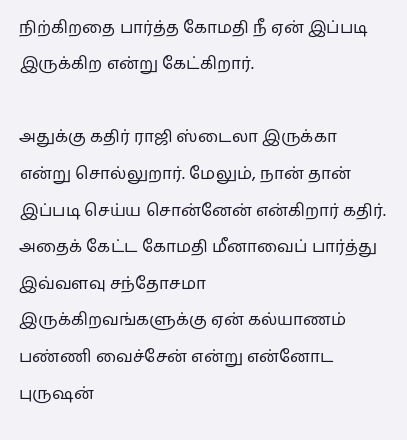நிற்கிறதை பார்த்த கோமதி நீ ஏன் இப்படி இருக்கிற என்று கேட்கிறார்.

அதுக்கு கதிர் ராஜி ஸ்டைலா இருக்கா என்று சொல்லுறார். மேலும், நான் தான் இப்படி செய்ய சொன்னேன் என்கிறார் கதிர். அதைக் கேட்ட கோமதி மீனாவைப் பார்த்து இவ்வளவு சந்தோசமா இருக்கிறவங்களுக்கு ஏன் கல்யாணம் பண்ணி வைச்சேன் என்று என்னோட புருஷன்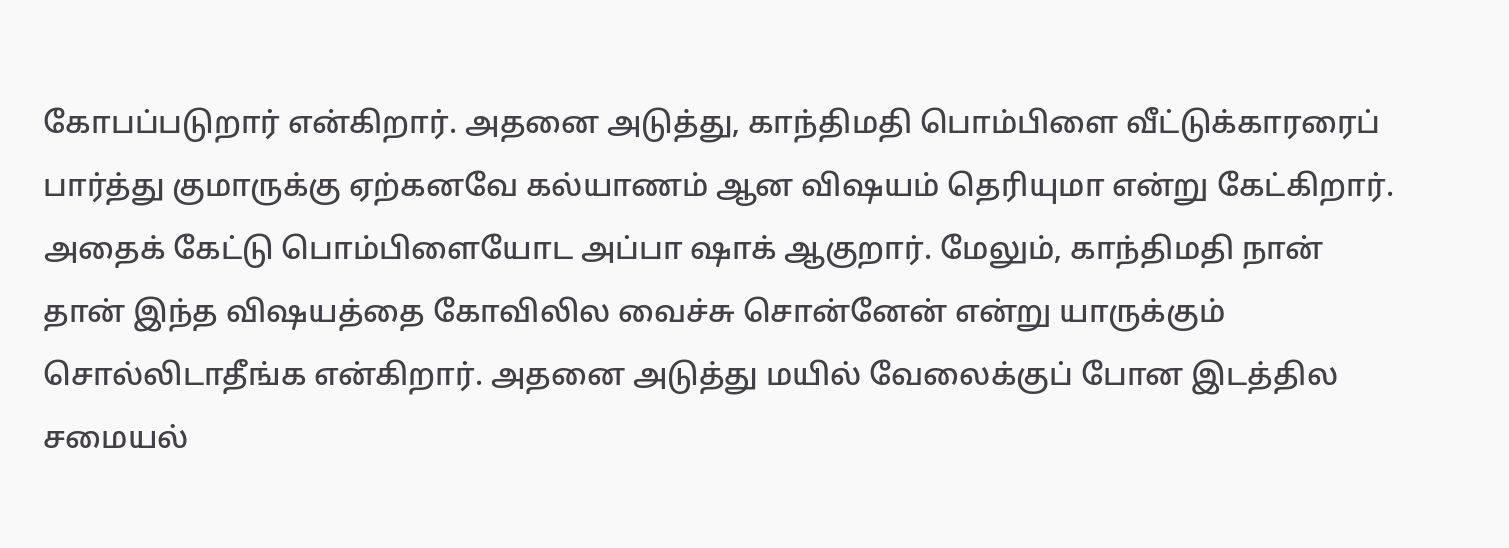கோபப்படுறார் என்கிறார். அதனை அடுத்து, காந்திமதி பொம்பிளை வீட்டுக்காரரைப் பார்த்து குமாருக்கு ஏற்கனவே கல்யாணம் ஆன விஷயம் தெரியுமா என்று கேட்கிறார்.
அதைக் கேட்டு பொம்பிளையோட அப்பா ஷாக் ஆகுறார். மேலும், காந்திமதி நான் தான் இந்த விஷயத்தை கோவிலில வைச்சு சொன்னேன் என்று யாருக்கும் சொல்லிடாதீங்க என்கிறார். அதனை அடுத்து மயில் வேலைக்குப் போன இடத்தில சமையல்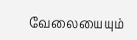வேலையையும்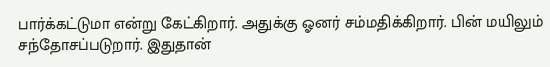பார்க்கட்டுமா என்று கேட்கிறார். அதுக்கு ஓனர் சம்மதிக்கிறார். பின் மயிலும் சந்தோசப்படுறார். இதுதான்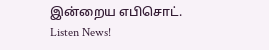இன்றைய எபிசொட்.
Listen News!